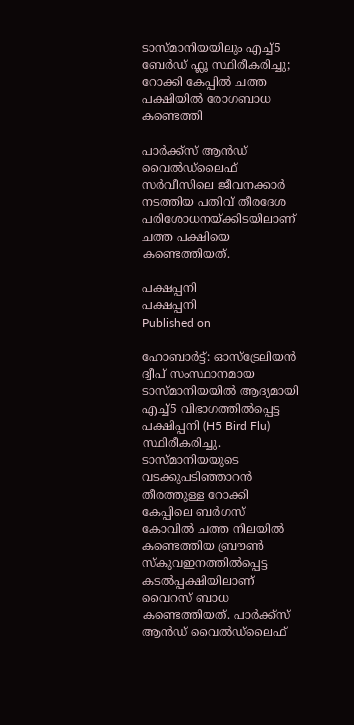ടാസ്മാനിയയിലും എച്ച്5 ബേർഡ് ഫ്ലൂ സ്ഥിരീകരിച്ചു; റോക്കി കേപ്പിൽ ചത്ത പക്ഷിയിൽ രോഗബാധ കണ്ടെത്തി

പാർക്ക്‌സ് ആൻഡ് വൈൽഡ്‌ലൈഫ് സർവീസിലെ ജീവനക്കാർ നടത്തിയ പതിവ് തീരദേശ പരിശോധനയ്ക്കിടയിലാണ് ചത്ത പക്ഷിയെ കണ്ടെത്തിയത്.

പക്ഷപ്പനി
പക്ഷപ്പനി
Published on

ഹോബാർട്ട്: ഓസ്‌ട്രേലിയൻ ദ്വീപ് സംസ്ഥാനമായ ടാസ്മാനിയയിൽ ആദ്യമായി എച്ച്5 വിഭാഗത്തിൽപ്പെട്ട പക്ഷിപ്പനി (H5 Bird Flu) സ്ഥിരീകരിച്ചു. ടാസ്മാനിയയുടെ വടക്കുപടിഞ്ഞാറൻ തീരത്തുള്ള റോക്കി കേപ്പിലെ ബർഗസ് കോവിൽ ചത്ത നിലയിൽ കണ്ടെത്തിയ ബ്രൗൺ സ്കുവഇനത്തിൽപ്പെട്ട കടൽപ്പക്ഷിയിലാണ് വൈറസ് ബാധ കണ്ടെത്തിയത്. പാർക്ക്‌സ് ആൻഡ് വൈൽഡ്‌ലൈഫ്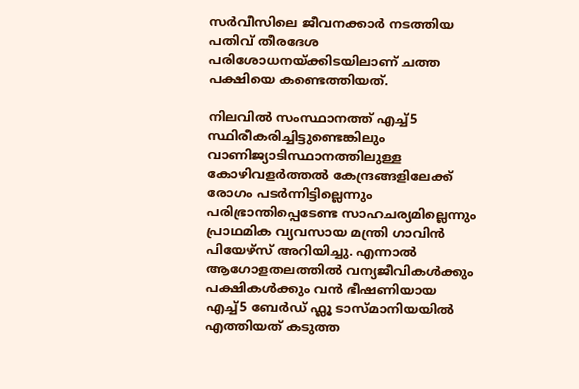സർവീസിലെ ജീവനക്കാർ നടത്തിയ പതിവ് തീരദേശ പരിശോധനയ്ക്കിടയിലാണ് ചത്ത പക്ഷിയെ കണ്ടെത്തിയത്.

നിലവിൽ സംസ്ഥാനത്ത് എച്ച്5 സ്ഥിരീകരിച്ചിട്ടുണ്ടെങ്കിലും വാണിജ്യാടിസ്ഥാനത്തിലുള്ള കോഴിവളർത്തൽ കേന്ദ്രങ്ങളിലേക്ക് രോഗം പടർന്നിട്ടില്ലെന്നും പരിഭ്രാന്തിപ്പെടേണ്ട സാഹചര്യമില്ലെന്നും പ്രാഥമിക വ്യവസായ മന്ത്രി ഗാവിൻ പിയേഴ്സ് അറിയിച്ചു. എന്നാൽ ആഗോളതലത്തിൽ വന്യജീവികൾക്കും പക്ഷികൾക്കും വൻ ഭീഷണിയായ എച്ച്5 ബേർഡ് ഫ്ലൂ ടാസ്മാനിയയിൽ എത്തിയത് കടുത്ത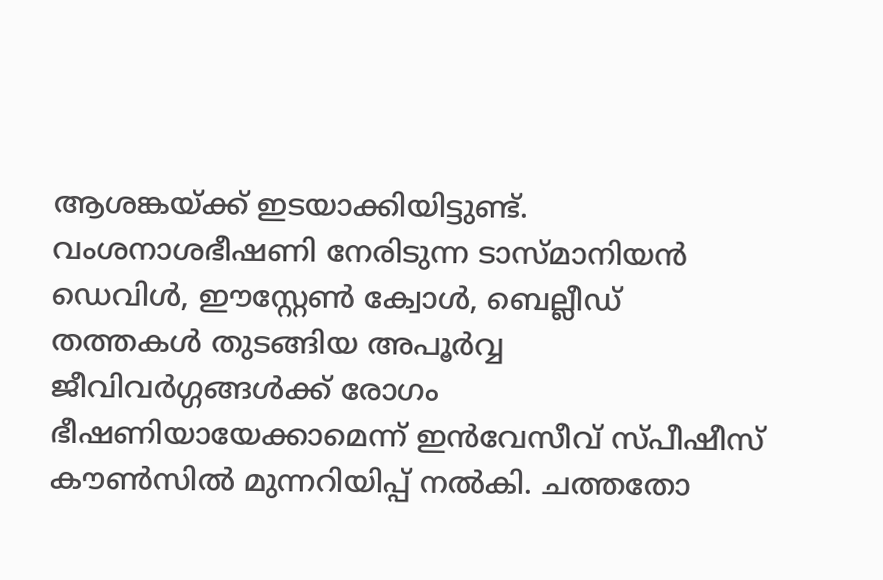ആശങ്കയ്ക്ക് ഇടയാക്കിയിട്ടുണ്ട്. വംശനാശഭീഷണി നേരിടുന്ന ടാസ്മാനിയൻ ഡെവിൾ, ഈസ്റ്റേൺ ക്വോൾ, ബെല്ലീഡ് തത്തകൾ തുടങ്ങിയ അപൂർവ്വ ജീവിവർഗ്ഗങ്ങൾക്ക് രോഗം ഭീഷണിയായേക്കാമെന്ന് ഇൻവേസീവ് സ്പീഷീസ് കൗൺസിൽ മുന്നറിയിപ്പ് നൽകി. ചത്തതോ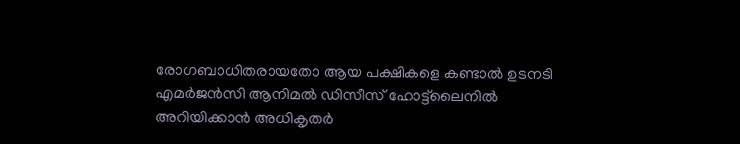രോഗബാധിതരായതോ ആയ പക്ഷികളെ കണ്ടാൽ ഉടനടി എമർജൻസി ആനിമൽ ഡിസീസ് ഹോട്ട്‌ലൈനിൽ അറിയിക്കാൻ അധികൃതർ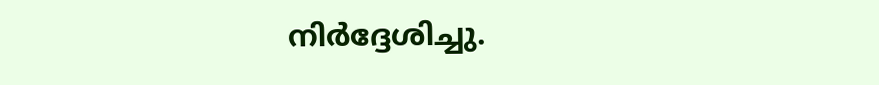നിർദ്ദേശിച്ചു.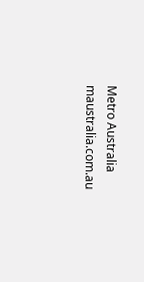Metro Australia
maustralia.com.au